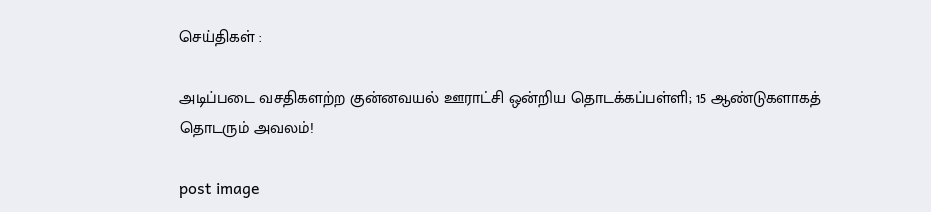செய்திகள் :

அடிப்படை வசதிகளற்ற குன்னவயல் ஊராட்சி ஒன்றிய தொடக்கப்பள்ளி; 15 ஆண்டுகளாகத் தொடரும் அவலம்!

post image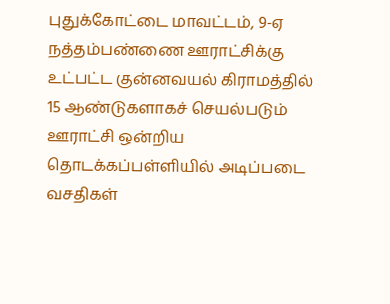புதுக்கோட்டை மாவட்டம், 9-ஏ நத்தம்பண்ணை ஊராட்சிக்கு உட்பட்ட குன்னவயல் கிராமத்தில் 15 ஆண்டுகளாகச் செயல்படும் ஊராட்சி ஒன்றிய தொடக்கப்பள்ளியில் அடிப்படை வசதிகள்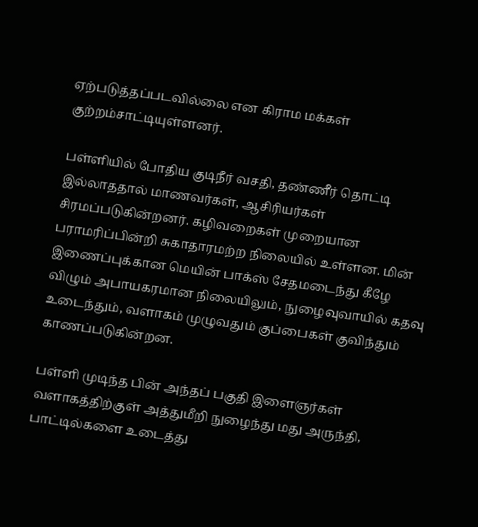ஏற்படுத்தப்படவில்லை என கிராம மக்கள் குற்றம்சாட்டியுள்ளனர்.

பள்ளியில் போதிய குடிநீர் வசதி, தண்ணீர் தொட்டி இல்லாததால் மாணவர்கள், ஆசிரியர்கள் சிரமப்படுகின்றனர். கழிவறைகள் முறையான பராமரிப்பின்றி சுகாதாரமற்ற நிலையில் உள்ளன. மின் இணைப்புக்கான மெயின் பாக்ஸ் சேதமடைந்து கீழே விழும் அபாயகரமான நிலையிலும், நுழைவுவாயில் கதவு உடைந்தும், வளாகம் முழுவதும் குப்பைகள் குவிந்தும் காணப்படுகின்றன.

பள்ளி முடிந்த பின் அந்தப் பகுதி இளைஞர்கள் வளாகத்திற்குள் அத்துமீறி நுழைந்து மது அருந்தி, பாட்டில்களை உடைத்து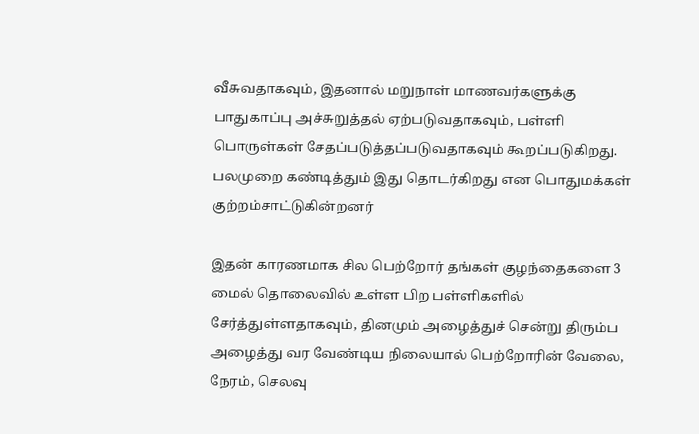வீசுவதாகவும், இதனால் மறுநாள் மாணவர்களுக்கு பாதுகாப்பு அச்சுறுத்தல் ஏற்படுவதாகவும், பள்ளி பொருள்கள் சேதப்படுத்தப்படுவதாகவும் கூறப்படுகிறது. பலமுறை கண்டித்தும் இது தொடர்கிறது என பொதுமக்கள் குற்றம்சாட்டுகின்றனர்

இதன் காரணமாக சில பெற்றோர் தங்கள் குழந்தைகளை 3 மைல் தொலைவில் உள்ள பிற பள்ளிகளில் சேர்த்துள்ளதாகவும், தினமும் அழைத்துச் சென்று திரும்ப அழைத்து வர வேண்டிய நிலையால் பெற்றோரின் வேலை, நேரம், செலவு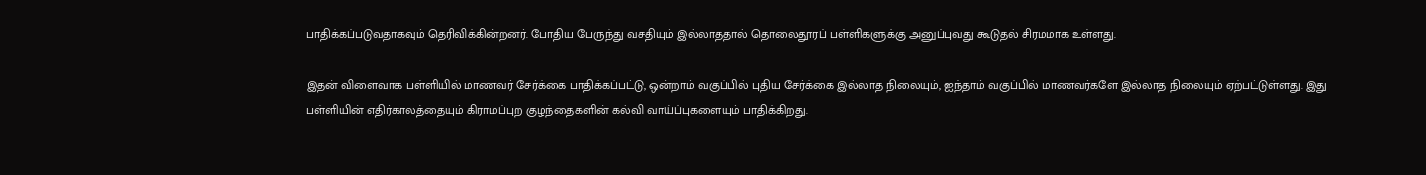பாதிக்கப்படுவதாகவும் தெரிவிக்கின்றனர். போதிய பேருந்து வசதியும் இல்லாததால் தொலைதூரப் பள்ளிகளுக்கு அனுப்புவது கூடுதல் சிரமமாக உள்ளது.

இதன் விளைவாக பள்ளியில் மாணவர் சேர்க்கை பாதிக்கப்பட்டு, ஒன்றாம் வகுப்பில் புதிய சேர்க்கை இல்லாத நிலையும், ஐந்தாம் வகுப்பில் மாணவர்களே இல்லாத நிலையும் ஏற்பட்டுள்ளது. இது பள்ளியின் எதிர்காலத்தையும் கிராமப்புற குழந்தைகளின் கல்வி வாய்ப்புகளையும் பாதிக்கிறது.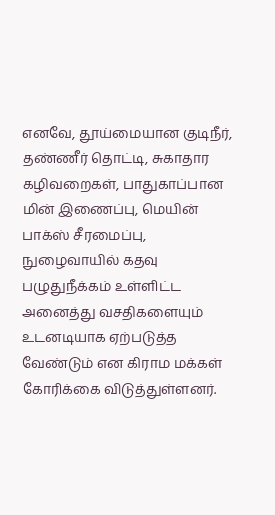எனவே, தூய்மையான குடிநீர், தண்ணீர் தொட்டி, சுகாதார கழிவறைகள், பாதுகாப்பான மின் இணைப்பு, மெயின் பாக்ஸ் சீரமைப்பு, நுழைவாயில் கதவு பழுதுநீக்கம் உள்ளிட்ட அனைத்து வசதிகளையும் உடனடியாக ஏற்படுத்த வேண்டும் என கிராம மக்கள் கோரிக்கை விடுத்துள்ளனர்.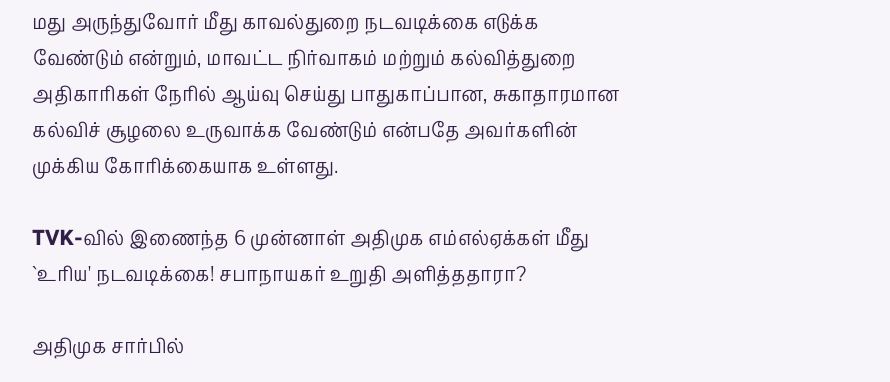மது அருந்துவோர் மீது காவல்துறை நடவடிக்கை எடுக்க வேண்டும் என்றும், மாவட்ட நிர்வாகம் மற்றும் கல்வித்துறை அதிகாரிகள் நேரில் ஆய்வு செய்து பாதுகாப்பான, சுகாதாரமான கல்விச் சூழலை உருவாக்க வேண்டும் என்பதே அவர்களின் முக்கிய கோரிக்கையாக உள்ளது.

TVK-வில் இணைந்த 6 முன்னாள் அதிமுக எம்எல்ஏக்கள் மீது `உரிய' நடவடிக்கை! சபாநாயகர் உறுதி அளித்ததாரா?

அதிமுக சார்பில்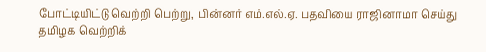போட்டியிட்டு வெற்றி பெற்று, பின்னர் எம்.எல்.ஏ. பதவியை ராஜினாமா செய்து தமிழக வெற்றிக்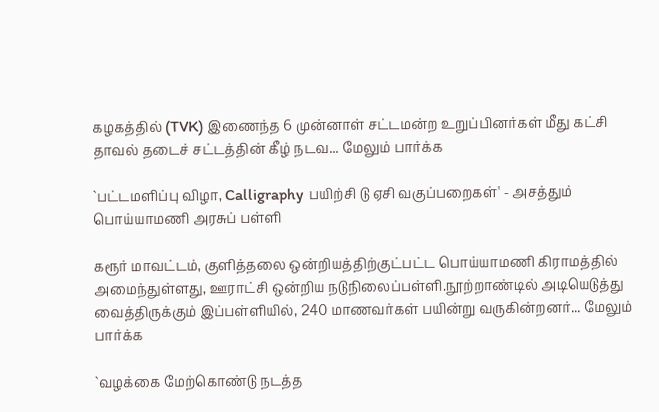கழகத்தில் (TVK) இணைந்த 6 முன்னாள் சட்டமன்ற உறுப்பினர்கள் மீது கட்சி தாவல் தடைச் சட்டத்தின் கீழ் நடவ... மேலும் பார்க்க

`பட்டமளிப்பு விழா, Calligraphy பயிற்சி டு ஏசி வகுப்பறைகள்' - அசத்தும் பொய்யாமணி அரசுப் பள்ளி

கரூர் மாவட்டம், குளித்தலை ஒன்றியத்திற்குட்பட்ட பொய்யாமணி கிராமத்தில் அமைந்துள்ளது, ஊராட்சி ஒன்றிய நடுநிலைப்பள்ளி.நூற்றாண்டில் அடியெடுத்து வைத்திருக்கும் இப்பள்ளியில், 240 மாணவர்கள் பயின்று வருகின்றனர்... மேலும் பார்க்க

`வழக்கை மேற்கொண்டு நடத்த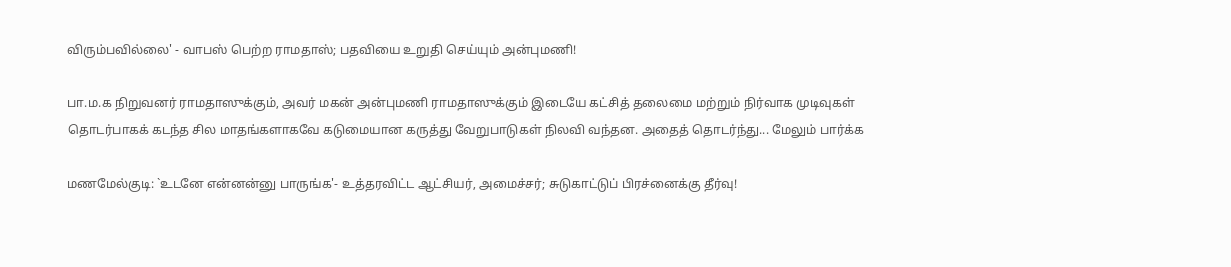விரும்பவில்லை' - வாபஸ் பெற்ற ராமதாஸ்; பதவியை உறுதி செய்யும் அன்புமணி!

பா.ம.க நிறுவனர் ராமதாஸுக்கும், அவர் மகன் அன்புமணி ராமதாஸுக்கும் இடையே கட்சித் தலைமை மற்றும் நிர்வாக முடிவுகள் தொடர்பாகக் கடந்த சில மாதங்களாகவே கடுமையான கருத்து வேறுபாடுகள் நிலவி வந்தன. அதைத் தொடர்ந்து... மேலும் பார்க்க

மணமேல்குடி: `உடனே என்னன்னு பாருங்க'- உத்தரவிட்ட ஆட்சியர், அமைச்சர்; சுடுகாட்டுப் பிரச்னைக்கு தீர்வு!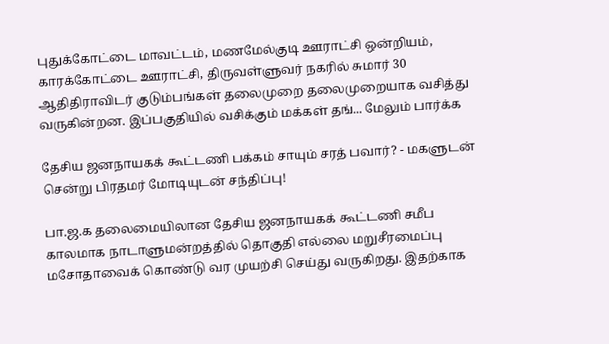புதுக்கோட்டை மாவட்டம், மணமேல்குடி ஊராட்சி ஒன்றியம், காரக்கோட்டை ஊராட்சி, திருவள்ளுவர் நகரில் சுமார் 30 ஆதிதிராவிடர் குடும்பங்கள் தலைமுறை தலைமுறையாக வசித்து வருகின்றன. இப்பகுதியில் வசிக்கும் மக்கள் தங்... மேலும் பார்க்க

தேசிய ஜனநாயகக் கூட்டணி பக்கம் சாயும் சரத் பவார்? - மகளுடன் சென்று பிரதமர் மோடியுடன் சந்திப்பு!

பா.ஜ.க தலைமையிலான தேசிய ஜனநாயகக் கூட்டணி சமீப காலமாக நாடாளுமன்றத்தில் தொகுதி எல்லை மறுசீரமைப்பு மசோதாவைக் கொண்டு வர முயற்சி செய்து வருகிறது. இதற்காக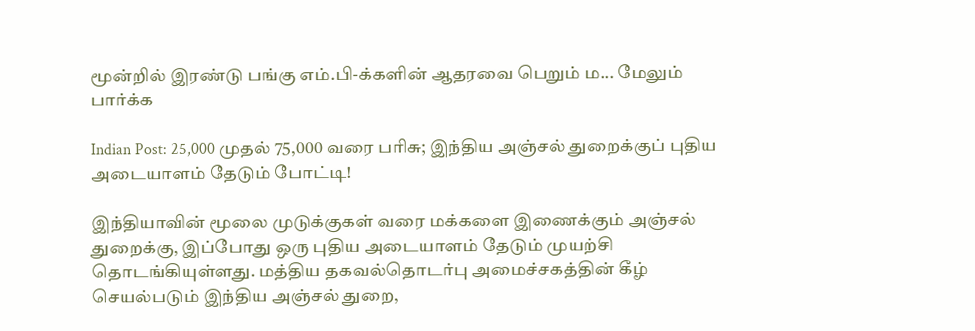மூன்றில் இரண்டு பங்கு எம்.பி-க்களின் ஆதரவை பெறும் ம... மேலும் பார்க்க

Indian Post: 25,000 முதல் 75,000 வரை பரிசு; இந்திய அஞ்சல் துறைக்குப் புதிய அடையாளம் தேடும் போட்டி!

இந்தியாவின் மூலை முடுக்குகள் வரை மக்களை இணைக்கும் அஞ்சல் துறைக்கு, இப்போது ஒரு புதிய அடையாளம் தேடும் முயற்சி தொடங்கியுள்ளது. மத்திய தகவல்தொடர்பு அமைச்சகத்தின் கீழ் செயல்படும் இந்திய அஞ்சல் துறை,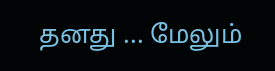தனது ... மேலும்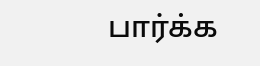பார்க்க